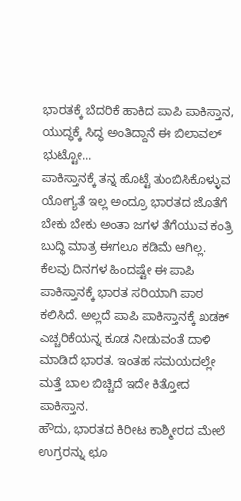ಭಾರತಕ್ಕೆ ಬೆದರಿಕೆ ಹಾಕಿದ ಪಾಪಿ ಪಾಕಿಸ್ತಾನ, ಯುದ್ಧಕ್ಕೆ ಸಿದ್ಧ ಅಂತಿದ್ದಾನೆ ಈ ಬಿಲಾವಲ್ ಭುಟ್ಟೋ...
ಪಾಕಿಸ್ತಾನಕ್ಕೆ ತನ್ನ ಹೊಟ್ಟೆ ತುಂಬಿಸಿಕೊಳ್ಳುವ ಯೋಗ್ಯತೆ ಇಲ್ಲ ಅಂದ್ರೂ ಭಾರತದ ಜೊತೆಗೆ ಬೇಕು ಬೇಕು ಅಂತಾ ಜಗಳ ತೆಗೆಯುವ ಕಂತ್ರಿ ಬುದ್ಧಿ ಮಾತ್ರ ಈಗಲೂ ಕಡಿಮೆ ಆಗಿಲ್ಲ. ಕೆಲವು ದಿನಗಳ ಹಿಂದಷ್ಟೇ ಈ ಪಾಪಿ ಪಾಕಿಸ್ತಾನಕ್ಕೆ ಭಾರತ ಸರಿಯಾಗಿ ಪಾಠ ಕಲಿಸಿದೆ. ಅಲ್ಲದೆ ಪಾಪಿ ಪಾಕಿಸ್ತಾನಕ್ಕೆ ಖಡಕ್ ಎಚ್ಚರಿಕೆಯನ್ನ ಕೂಡ ನೀಡುವಂತೆ ದಾಳಿ ಮಾಡಿದೆ ಭಾರತ. ಇಂತಹ ಸಮಯದಲ್ಲೇ ಮತ್ತೆ ಬಾಲ ಬಿಚ್ಚಿದೆ ಇದೇ ಕಿತ್ತೋದ ಪಾಕಿಸ್ತಾನ.
ಹೌದು, ಭಾರತದ ಕಿರೀಟ ಕಾಶ್ಮೀರದ ಮೇಲೆ ಉಗ್ರರನ್ನು ಛೂ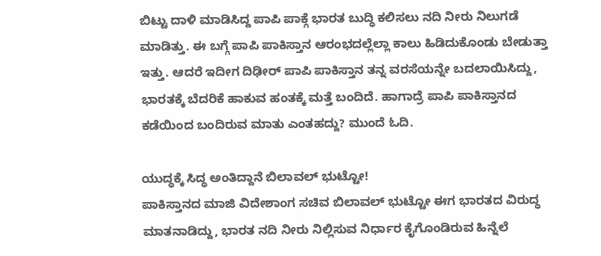ಬಿಟ್ಟು ದಾಳಿ ಮಾಡಿಸಿದ್ದ ಪಾಪಿ ಪಾಕ್ಗೆ ಭಾರತ ಬುದ್ಧಿ ಕಲಿಸಲು ನದಿ ನೀರು ನಿಲುಗಡೆ ಮಾಡಿತ್ತು. ಈ ಬಗ್ಗೆ ಪಾಪಿ ಪಾಕಿಸ್ತಾನ ಆರಂಭದಲ್ಲೆಲ್ಲಾ ಕಾಲು ಹಿಡಿದುಕೊಂಡು ಬೇಡುತ್ತಾ ಇತ್ತು. ಆದರೆ ಇದೀಗ ದಿಢೀರ್ ಪಾಪಿ ಪಾಕಿಸ್ತಾನ ತನ್ನ ವರಸೆಯನ್ನೇ ಬದಲಾಯಿಸಿದ್ದು, ಭಾರತಕ್ಕೆ ಬೆದರಿಕೆ ಹಾಕುವ ಹಂತಕ್ಕೆ ಮತ್ತೆ ಬಂದಿದೆ. ಹಾಗಾದ್ರೆ ಪಾಪಿ ಪಾಕಿಸ್ತಾನದ ಕಡೆಯಿಂದ ಬಂದಿರುವ ಮಾತು ಎಂತಹದ್ದು? ಮುಂದೆ ಓದಿ.

ಯುದ್ಧಕ್ಕೆ ಸಿದ್ಧ ಅಂತಿದ್ದಾನೆ ಬಿಲಾವಲ್ ಭುಟ್ಟೋ!
ಪಾಕಿಸ್ತಾನದ ಮಾಜಿ ವಿದೇಶಾಂಗ ಸಚಿವ ಬಿಲಾವಲ್ ಭುಟ್ಟೋ ಈಗ ಭಾರತದ ವಿರುದ್ಧ ಮಾತನಾಡಿದ್ದು, ಭಾರತ ನದಿ ನೀರು ನಿಲ್ಲಿಸುವ ನಿರ್ಧಾರ ಕೈಗೊಂಡಿರುವ ಹಿನ್ನೆಲೆ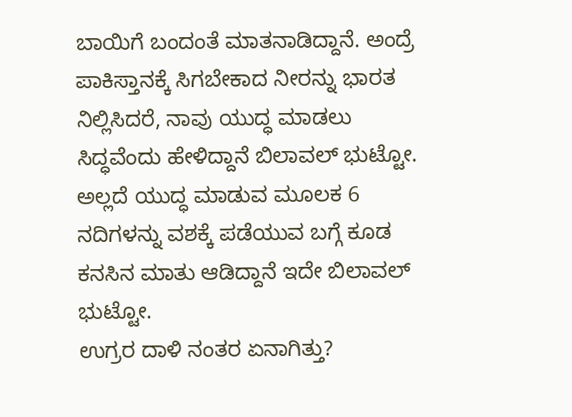ಬಾಯಿಗೆ ಬಂದಂತೆ ಮಾತನಾಡಿದ್ದಾನೆ. ಅಂದ್ರೆ ಪಾಕಿಸ್ತಾನಕ್ಕೆ ಸಿಗಬೇಕಾದ ನೀರನ್ನು ಭಾರತ ನಿಲ್ಲಿಸಿದರೆ, ನಾವು ಯುದ್ಧ ಮಾಡಲು ಸಿದ್ಧವೆಂದು ಹೇಳಿದ್ದಾನೆ ಬಿಲಾವಲ್ ಭುಟ್ಟೋ. ಅಲ್ಲದೆ ಯುದ್ಧ ಮಾಡುವ ಮೂಲಕ 6 ನದಿಗಳನ್ನು ವಶಕ್ಕೆ ಪಡೆಯುವ ಬಗ್ಗೆ ಕೂಡ ಕನಸಿನ ಮಾತು ಆಡಿದ್ದಾನೆ ಇದೇ ಬಿಲಾವಲ್ ಭುಟ್ಟೋ.
ಉಗ್ರರ ದಾಳಿ ನಂತರ ಏನಾಗಿತ್ತು?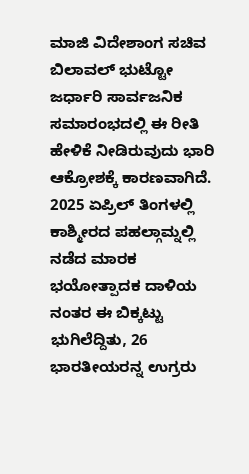ಮಾಜಿ ವಿದೇಶಾಂಗ ಸಚಿವ ಬಿಲಾವಲ್ ಭುಟ್ಟೋ ಜರ್ಧಾರಿ ಸಾರ್ವಜನಿಕ ಸಮಾರಂಭದಲ್ಲಿ ಈ ರೀತಿ ಹೇಳಿಕೆ ನೀಡಿರುವುದು ಭಾರಿ ಆಕ್ರೋಶಕ್ಕೆ ಕಾರಣವಾಗಿದೆ. 2025 ಏಪ್ರಿಲ್ ತಿಂಗಳಲ್ಲಿ ಕಾಶ್ಮೀರದ ಪಹಲ್ಗಾಮ್ನಲ್ಲಿ ನಡೆದ ಮಾರಕ ಭಯೋತ್ಪಾದಕ ದಾಳಿಯ ನಂತರ ಈ ಬಿಕ್ಕಟ್ಟು ಭುಗಿಲೆದ್ದಿತು, 26 ಭಾರತೀಯರನ್ನ ಉಗ್ರರು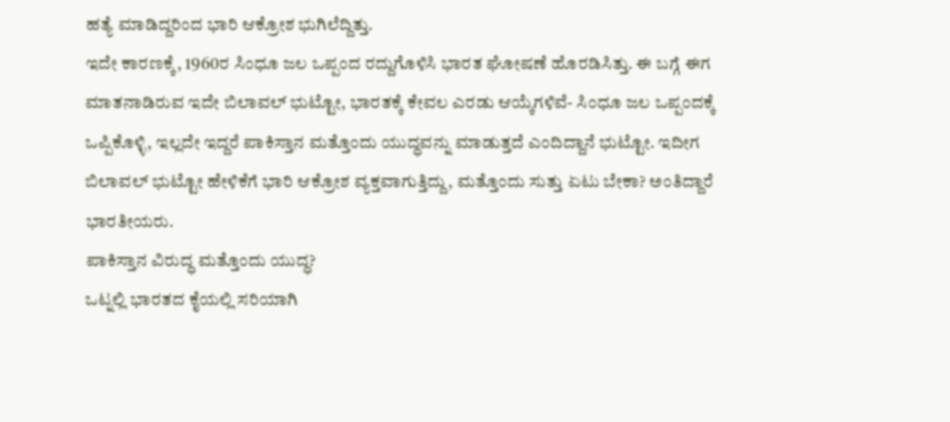ಹತ್ಯೆ ಮಾಡಿದ್ದರಿಂದ ಭಾರಿ ಆಕ್ರೋಶ ಭುಗಿಲೆದ್ದಿತ್ತು.
ಇದೇ ಕಾರಣಕ್ಕೆ, 1960ರ ಸಿಂಧೂ ಜಲ ಒಪ್ಪಂದ ರದ್ದುಗೊಳಿಸಿ ಭಾರತ ಘೋಷಣೆ ಹೊರಡಿಸಿತ್ತು. ಈ ಬಗ್ಗೆ ಈಗ ಮಾತನಾಡಿರುವ ಇದೇ ಬಿಲಾವಲ್ ಭುಟ್ಟೋ, ಭಾರತಕ್ಕೆ ಕೇವಲ ಎರಡು ಆಯ್ಕೆಗಳಿವೆ- ಸಿಂಧೂ ಜಲ ಒಪ್ಪಂದಕ್ಕೆ ಒಪ್ಪಿಕೊಳ್ಳಿ, ಇಲ್ಲದೇ ಇದ್ದರೆ ಪಾಕಿಸ್ತಾನ ಮತ್ತೊಂದು ಯುದ್ಧವನ್ನು ಮಾಡುತ್ತದೆ ಎಂದಿದ್ದಾನೆ ಭುಟ್ಟೋ. ಇದೀಗ ಬಿಲಾವಲ್ ಭುಟ್ಟೋ ಹೇಳಿಕೆಗೆ ಭಾರಿ ಆಕ್ರೋಶ ವ್ಯಕ್ತವಾಗುತ್ತಿದ್ದು, ಮತ್ತೊಂದು ಸುತ್ತು ಏಟು ಬೇಕಾ? ಅಂತಿದ್ದಾರೆ ಭಾರತೀಯರು.
ಪಾಕಿಸ್ತಾನ ವಿರುದ್ಧ ಮತ್ತೊಂದು ಯುದ್ಧ?
ಒಟ್ನಲ್ಲಿ ಭಾರತದ ಕೈಯಲ್ಲಿ ಸರಿಯಾಗಿ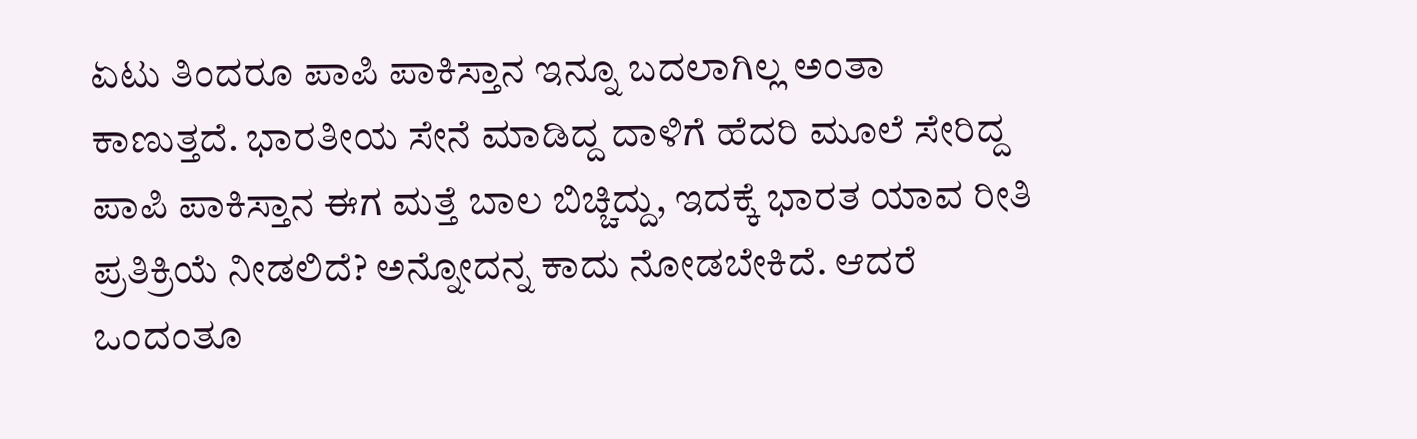ಏಟು ತಿಂದರೂ ಪಾಪಿ ಪಾಕಿಸ್ತಾನ ಇನ್ನೂ ಬದಲಾಗಿಲ್ಲ ಅಂತಾ ಕಾಣುತ್ತದೆ. ಭಾರತೀಯ ಸೇನೆ ಮಾಡಿದ್ದ ದಾಳಿಗೆ ಹೆದರಿ ಮೂಲೆ ಸೇರಿದ್ದ ಪಾಪಿ ಪಾಕಿಸ್ತಾನ ಈಗ ಮತ್ತೆ ಬಾಲ ಬಿಚ್ಚಿದ್ದು, ಇದಕ್ಕೆ ಭಾರತ ಯಾವ ರೀತಿ ಪ್ರತಿಕ್ರಿಯೆ ನೀಡಲಿದೆ? ಅನ್ನೋದನ್ನ ಕಾದು ನೋಡಬೇಕಿದೆ. ಆದರೆ ಒಂದಂತೂ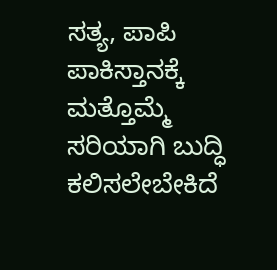ಸತ್ಯ, ಪಾಪಿ ಪಾಕಿಸ್ತಾನಕ್ಕೆ ಮತ್ತೊಮ್ಮೆ ಸರಿಯಾಗಿ ಬುದ್ಧಿ ಕಲಿಸಲೇಬೇಕಿದೆ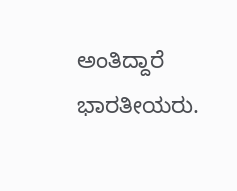ಅಂತಿದ್ದಾರೆ ಭಾರತೀಯರು.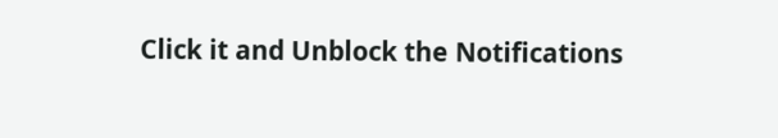Click it and Unblock the Notifications